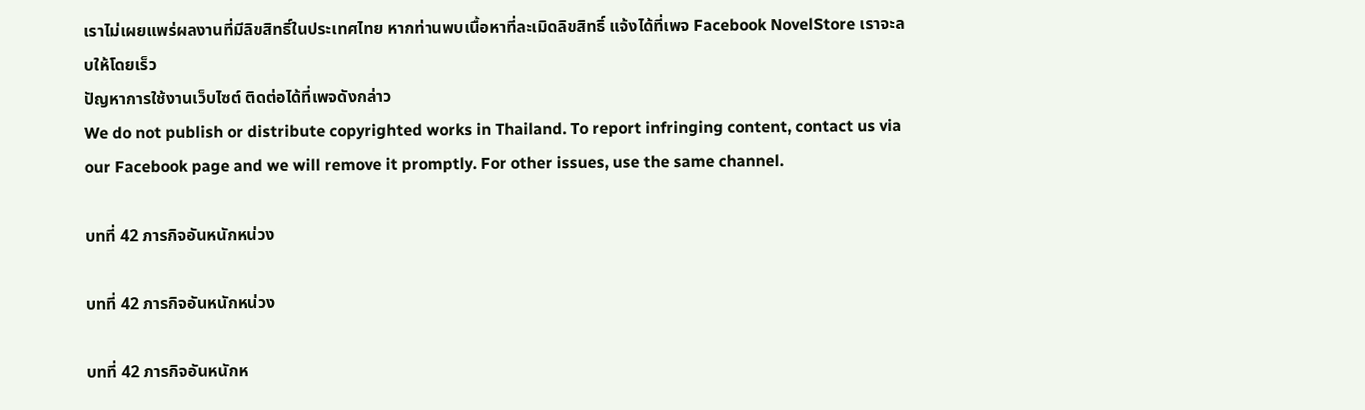เราไม่เผยแพร่ผลงานที่มีลิขสิทธิ์ในประเทศไทย หากท่านพบเนื้อหาที่ละเมิดลิขสิทธิ์ แจ้งได้ที่เพจ Facebook NovelStore เราจะลบให้โดยเร็ว
ปัญหาการใช้งานเว็บไซต์ ติดต่อได้ที่เพจดังกล่าว
We do not publish or distribute copyrighted works in Thailand. To report infringing content, contact us via our Facebook page and we will remove it promptly. For other issues, use the same channel.

บทที่ 42 ภารกิจอันหนักหน่วง

บทที่ 42 ภารกิจอันหนักหน่วง

บทที่ 42 ภารกิจอันหนักห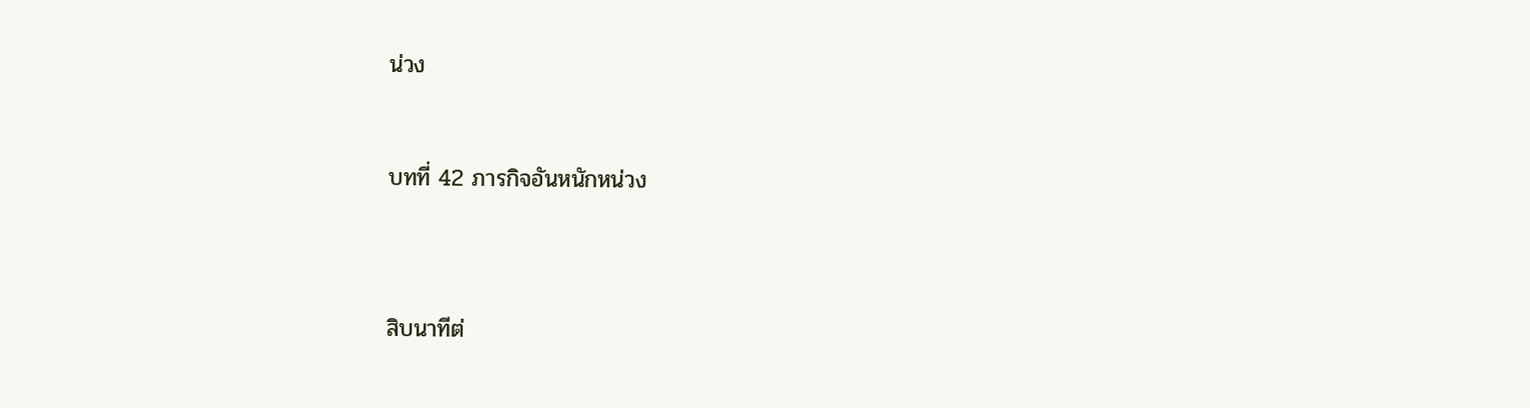น่วง


บทที่ 42 ภารกิจอันหนักหน่วง



สิบนาทีต่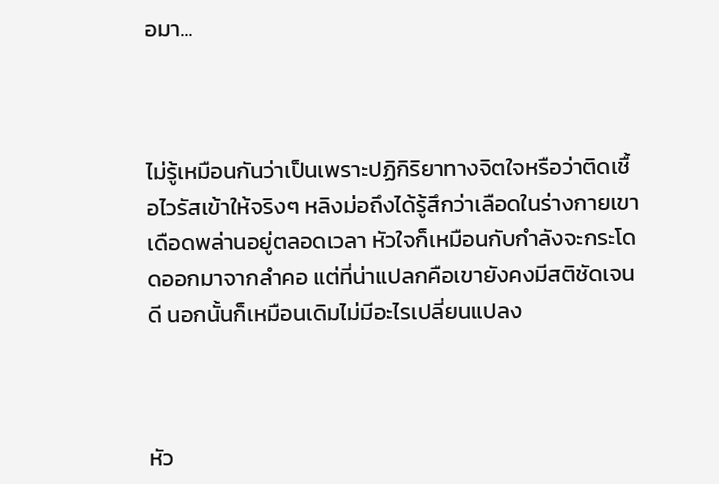อมา...



ไม่รู้เหมือนกันว่าเป็นเพราะปฏิกิริยาทางจิตใจหรือว่าติดเชื้อไวรัสเข้าให้จริงๆ หลิงม่อถึงได้รู้สึกว่าเลือดในร่างกายเขาเดือดพล่านอยู่ตลอดเวลา หัวใจก็เหมือนกับกำลังจะกระโดดออกมาจากลำคอ แต่ที่น่าแปลกคือเขายังคงมีสติชัดเจนดี นอกนั้นก็เหมือนเดิมไม่มีอะไรเปลี่ยนแปลง



หัว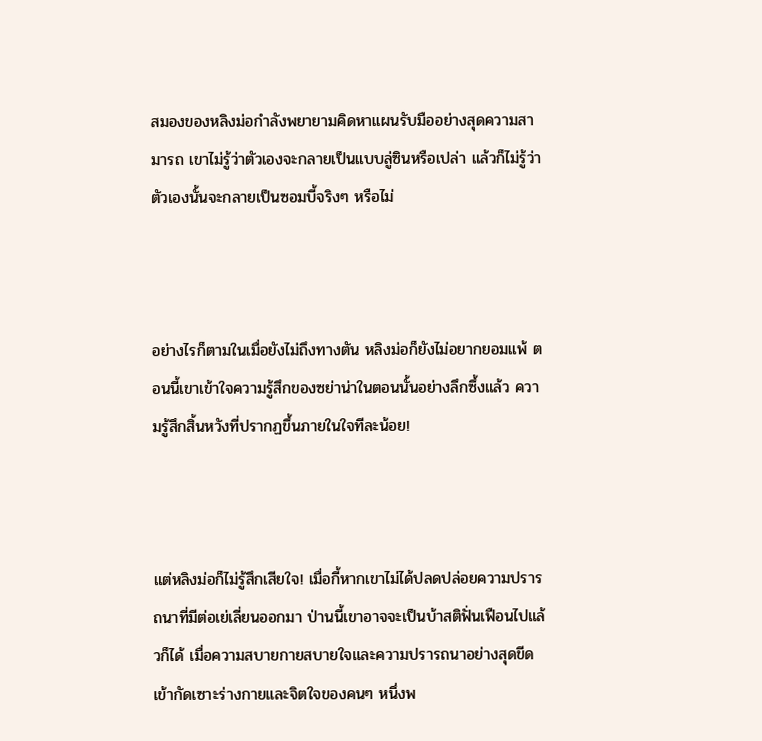สมองของหลิงม่อกำลังพยายามคิดหาแผนรับมืออย่างสุดความสามารถ เขาไม่รู้ว่าตัวเองจะกลายเป็นแบบลู่ซินหรือเปล่า แล้วก็ไม่รู้ว่าตัวเองนั้นจะกลายเป็นซอมบี้จริงๆ หรือไม่



อย่างไรก็ตามในเมื่อยังไม่ถึงทางตัน หลิงม่อก็ยังไม่อยากยอมแพ้ ตอนนี้เขาเข้าใจความรู้สึกของซย่าน่าในตอนนั้นอย่างลึกซึ้งแล้ว ความรู้สึกสิ้นหวังที่ปรากฏขึ้นภายในใจทีละน้อย!



แต่หลิงม่อก็ไม่รู้สึกเสียใจ! เมื่อกี้หากเขาไม่ได้ปลดปล่อยความปรารถนาที่มีต่อเย่เลี่ยนออกมา ป่านนี้เขาอาจจะเป็นบ้าสติฟั่นเฟือนไปแล้วก็ได้ เมื่อความสบายกายสบายใจและความปรารถนาอย่างสุดขีดเข้ากัดเซาะร่างกายและจิตใจของคนๆ หนึ่งพ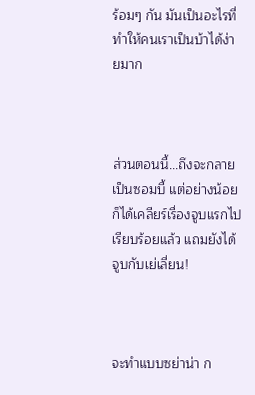ร้อมๆ กัน มันเป็นอะไรที่ทำให้คนเราเป็นบ้าได้ง่ายมาก



ส่วนตอนนี้...ถึงจะกลายเป็นซอมบี้ แต่อย่างน้อยก็ได้เคลียร์เรื่องจูบแรกไปเรียบร้อยแล้ว แถมยังได้จูบกับเย่เลี่ยน!



จะทำแบบซย่าน่า ก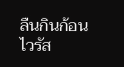ลืนกินก้อนไวรัส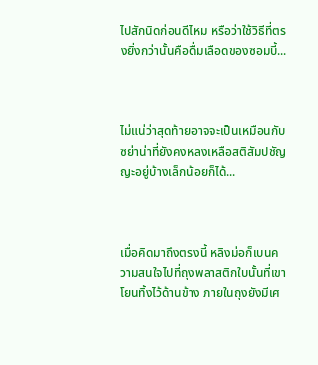ไปสักนิดก่อนดีไหม หรือว่าใช้วิธีที่ตรงยิ่งกว่านั้นคือดื่มเลือดของซอมบี้...



ไม่แน่ว่าสุดท้ายอาจจะเป็นเหมือนกับซย่าน่าที่ยังคงหลงเหลือสติสัมปชัญญะอยู่บ้างเล็กน้อยก็ได้...



เมื่อคิดมาถึงตรงนี้ หลิงม่อก็เบนความสนใจไปที่ถุงพลาสติกใบนั้นที่เขาโยนทิ้งไว้ด้านข้าง ภายในถุงยังมีเศ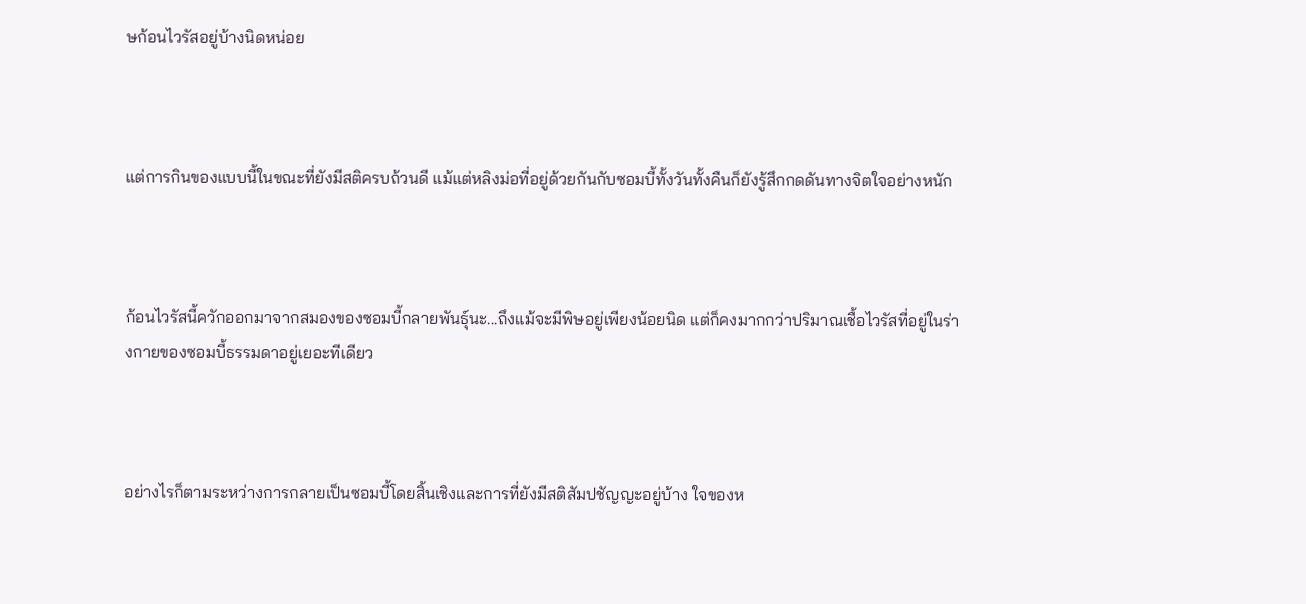ษก้อนไวรัสอยู่บ้างนิดหน่อย



แต่การกินของแบบนี้ในขณะที่ยังมีสติครบถ้วนดี แม้แต่หลิงม่อที่อยู่ด้วยกันกับซอมบี้ทั้งวันทั้งคืนก็ยังรู้สึกกดดันทางจิตใจอย่างหนัก



ก้อนไวรัสนี้ควักออกมาจากสมองของซอมบี้กลายพันธุ์นะ...ถึงแม้จะมีพิษอยู่เพียงน้อยนิด แต่ก็คงมากกว่าปริมาณเชื้อไวรัสที่อยู่ในร่างกายของซอมบี้ธรรมดาอยู่เยอะทีเดียว



อย่างไรก็ตามระหว่างการกลายเป็นซอมบี้โดยสิ้นเชิงและการที่ยังมีสติสัมปชัญญะอยู่บ้าง ใจของห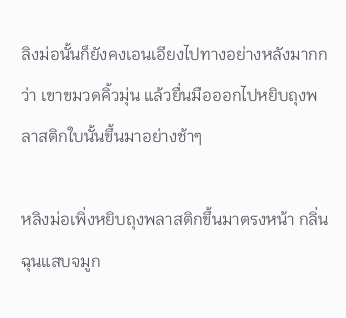ลิงม่อนั้นก็ยังคงเอนเอียงไปทางอย่างหลังมากกว่า เขาขมวดคิ้วมุ่น แล้วยื่นมือออกไปหยิบถุงพลาสติกใบนั้นขึ้นมาอย่างช้าๆ

หลิงม่อเพิ่งหยิบถุงพลาสติกขึ้นมาตรงหน้า กลิ่นฉุนแสบจมูก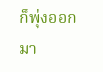ก็พุ่งออกมา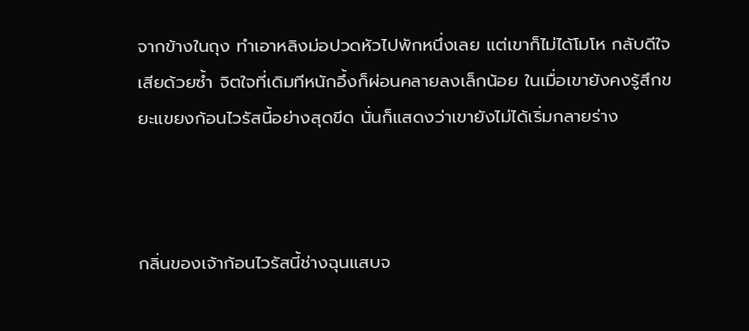จากข้างในถุง ทำเอาหลิงม่อปวดหัวไปพักหนึ่งเลย แต่เขาก็ไม่ได้โมโห กลับดีใจเสียด้วยซ้ำ จิตใจที่เดิมทีหนักอึ้งก็ผ่อนคลายลงเล็กน้อย ในเมื่อเขายังคงรู้สึกขยะแขยงก้อนไวรัสนี้อย่างสุดขีด นั่นก็แสดงว่าเขายังไม่ได้เริ่มกลายร่าง



กลิ่นของเจ้าก้อนไวรัสนี้ช่างฉุนแสบจ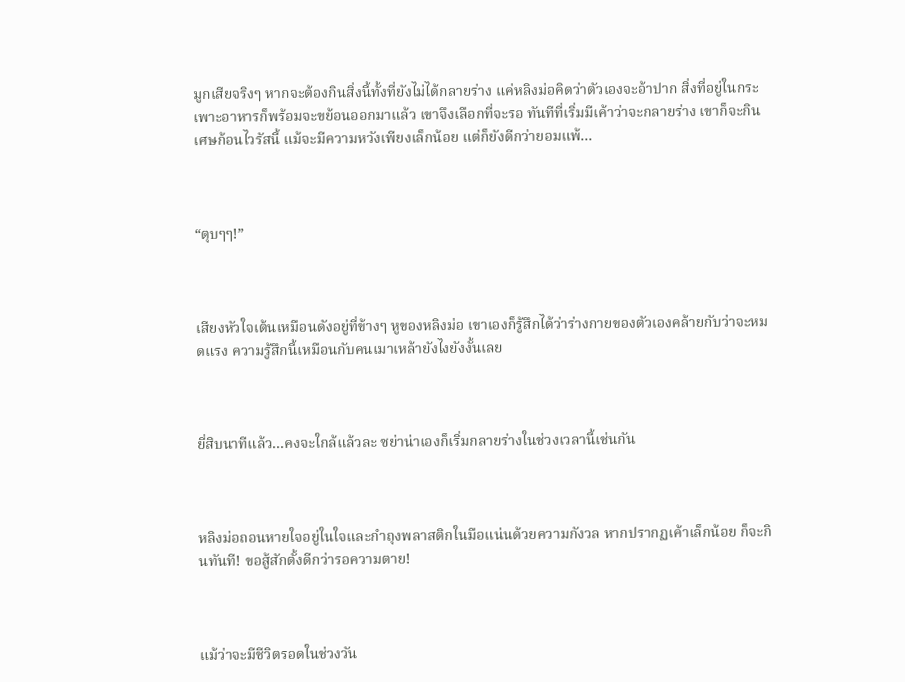มูกเสียจริงๆ หากจะต้องกินสิ่งนี้ทั้งที่ยังไม่ได้กลายร่าง แค่หลิงม่อคิดว่าตัวเองจะอ้าปาก สิ่งที่อยู่ในกระเพาะอาหารก็พร้อมจะขย้อนออกมาแล้ว เขาจึงเลือกที่จะรอ ทันทีที่เริ่มมีเค้าว่าจะกลายร่าง เขาก็จะกินเศษก้อนไวรัสนี้ แม้จะมีความหวังเพียงเล็กน้อย แต่ก็ยังดีกว่ายอมแพ้...



“ตุบๆๆ!”



เสียงหัวใจเต้นเหมือนดังอยู่ที่ข้างๆ หูของหลิงม่อ เขาเองก็รู้สึกได้ว่าร่างกายของตัวเองคล้ายกับว่าจะหมดแรง ความรู้สึกนี้เหมือนกับคนเมาเหล้ายังไงยังงั้นเลย



ยี่สิบนาทีแล้ว...คงจะใกล้แล้วละ ซย่าน่าเองก็เริ่มกลายร่างในช่วงเวลานี้เช่นกัน



หลิงม่อถอนหายใจอยู่ในใจและกำถุงพลาสติกในมือแน่นด้วยความกังวล หากปรากฏเค้าเล็กน้อย ก็จะกินทันที! ขอสู้สักตั้งดีกว่ารอความตาย!



แม้ว่าจะมีชีวิตรอดในช่วงวัน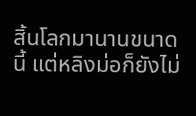สิ้นโลกมานานขนาดนี้ แต่หลิงม่อก็ยังไม่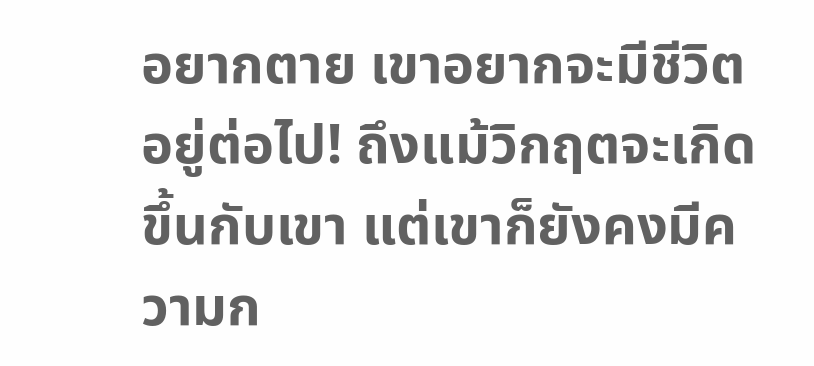อยากตาย เขาอยากจะมีชีวิตอยู่ต่อไป! ถึงแม้วิกฤตจะเกิดขึ้นกับเขา แต่เขาก็ยังคงมีความก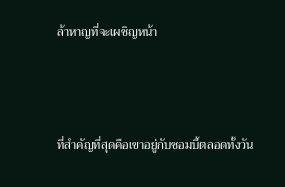ล้าหาญที่จะเผชิญหน้า



ที่สำคัญที่สุดคือเขาอยู่กับซอมบี้ตลอดทั้งวัน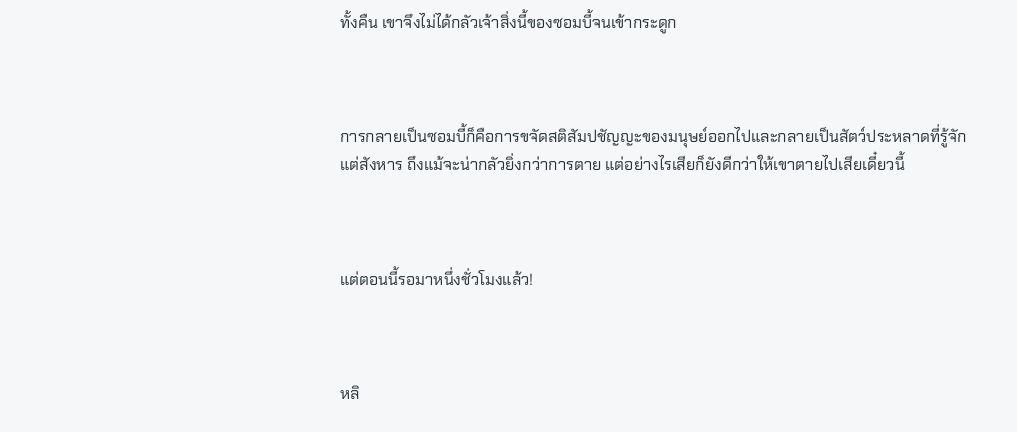ทั้งคืน เขาจึงไม่ได้กลัวเจ้าสิ่งนี้ของซอมบี้จนเข้ากระดูก



การกลายเป็นซอมบี้ก็คือการขจัดสติสัมปชัญญะของมนุษย์ออกไปและกลายเป็นสัตว์ประหลาดที่รู้จักแต่สังหาร ถึงแม้จะน่ากลัวยิ่งกว่าการตาย แต่อย่างไรเสียก็ยังดีกว่าให้เขาตายไปเสียเดี๋ยวนี้



แต่ตอนนี้รอมาหนึ่งชั่วโมงแล้ว!



หลิ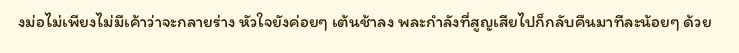งม่อไม่เพียงไม่มีเค้าว่าจะกลายร่าง หัวใจยังค่อยๆ เต้นช้าลง พละกำลังที่สูญเสียไปก็กลับคืนมาทีละน้อยๆ ด้วย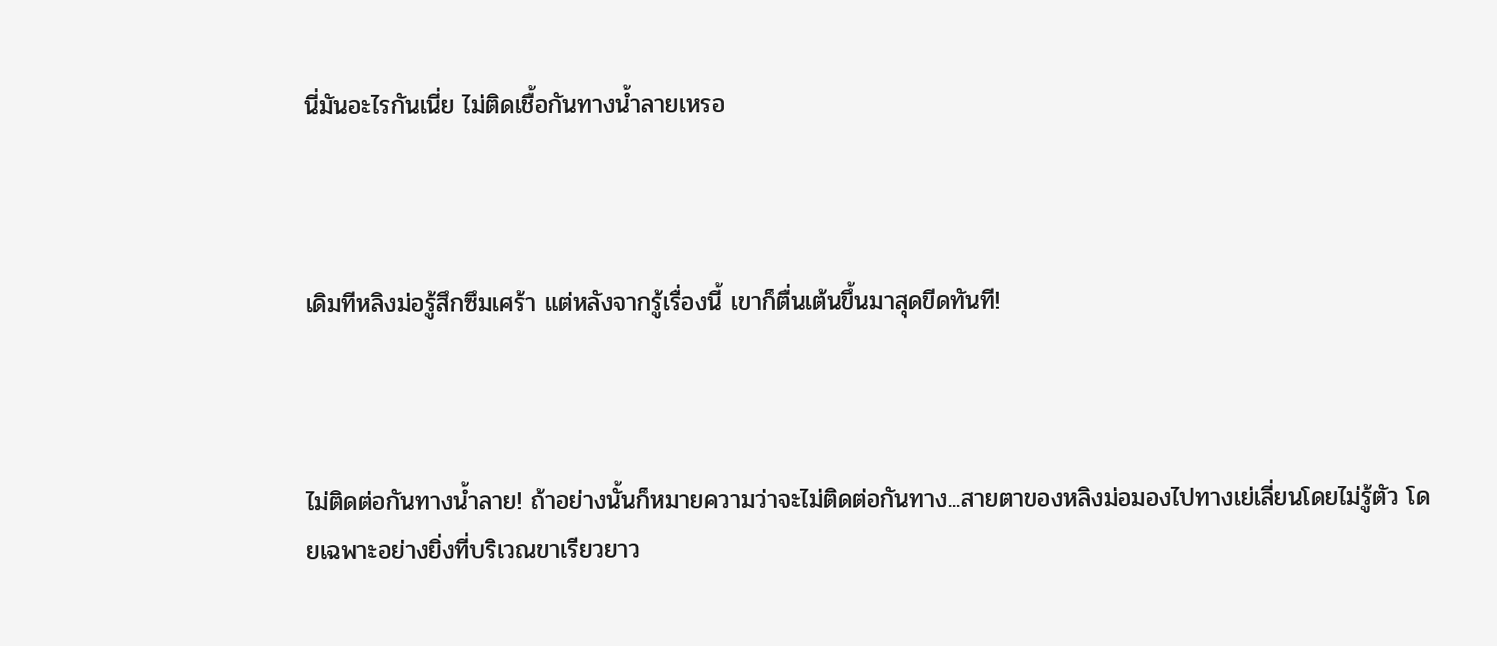นี่มันอะไรกันเนี่ย ไม่ติดเชื้อกันทางน้ำลายเหรอ



เดิมทีหลิงม่อรู้สึกซึมเศร้า แต่หลังจากรู้เรื่องนี้ เขาก็ตื่นเต้นขึ้นมาสุดขีดทันที!



ไม่ติดต่อกันทางน้ำลาย! ถ้าอย่างนั้นก็หมายความว่าจะไม่ติดต่อกันทาง...สายตาของหลิงม่อมองไปทางเย่เลี่ยนโดยไม่รู้ตัว โดยเฉพาะอย่างยิ่งที่บริเวณขาเรียวยาว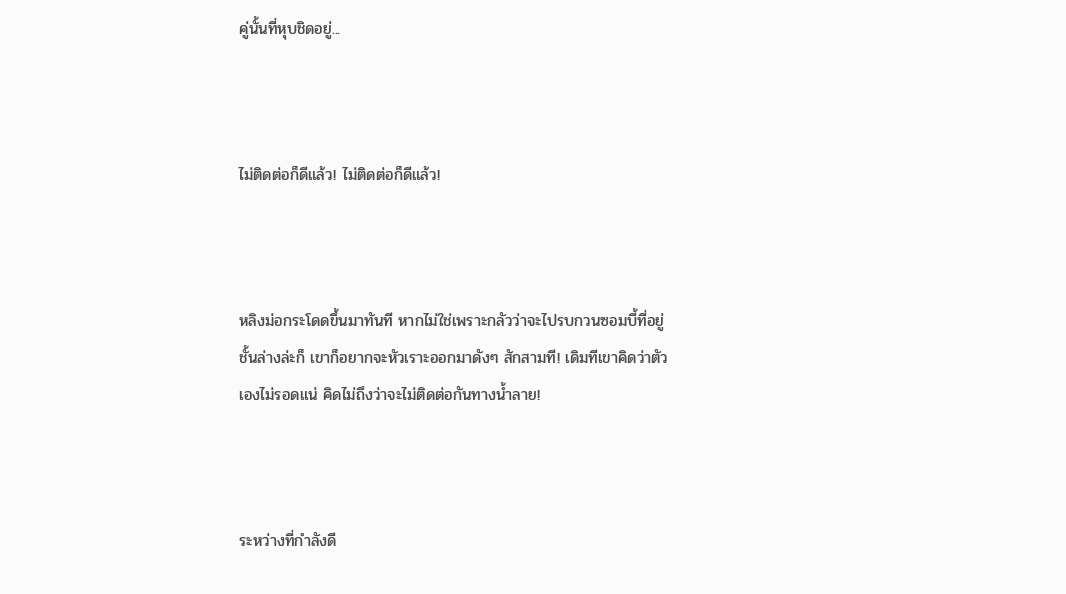คู่นั้นที่หุบชิดอยู่...



ไม่ติดต่อก็ดีแล้ว! ไม่ติดต่อก็ดีแล้ว!



หลิงม่อกระโดดขึ้นมาทันที หากไม่ใช่เพราะกลัวว่าจะไปรบกวนซอมบี้ที่อยู่ชั้นล่างล่ะก็ เขาก็อยากจะหัวเราะออกมาดังๆ สักสามที! เดิมทีเขาคิดว่าตัวเองไม่รอดแน่ คิดไม่ถึงว่าจะไม่ติดต่อกันทางน้ำลาย!



ระหว่างที่กำลังดี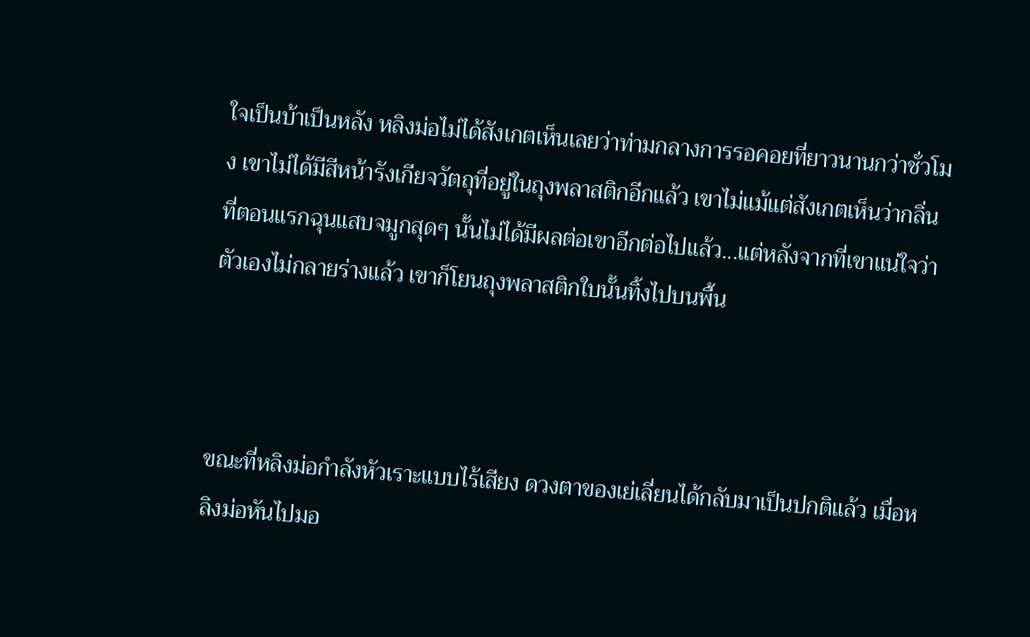ใจเป็นบ้าเป็นหลัง หลิงม่อไม่ได้สังเกตเห็นเลยว่าท่ามกลางการรอคอยที่ยาวนานกว่าชั่วโมง เขาไม่ได้มีสีหน้ารังเกียจวัตถุที่อยู่ในถุงพลาสติกอีกแล้ว เขาไม่แม้แต่สังเกตเห็นว่ากลิ่นที่ตอนแรกฉุนแสบจมูกสุดๆ นั้นไม่ได้มีผลต่อเขาอีกต่อไปแล้ว...แต่หลังจากที่เขาแน่ใจว่าตัวเองไม่กลายร่างแล้ว เขาก็โยนถุงพลาสติกใบนั้นทิ้งไปบนพื้น



ขณะที่หลิงม่อกำลังหัวเราะแบบไร้เสียง ดวงตาของเย่เลี่ยนได้กลับมาเป็นปกติแล้ว เมื่อหลิงม่อหันไปมอ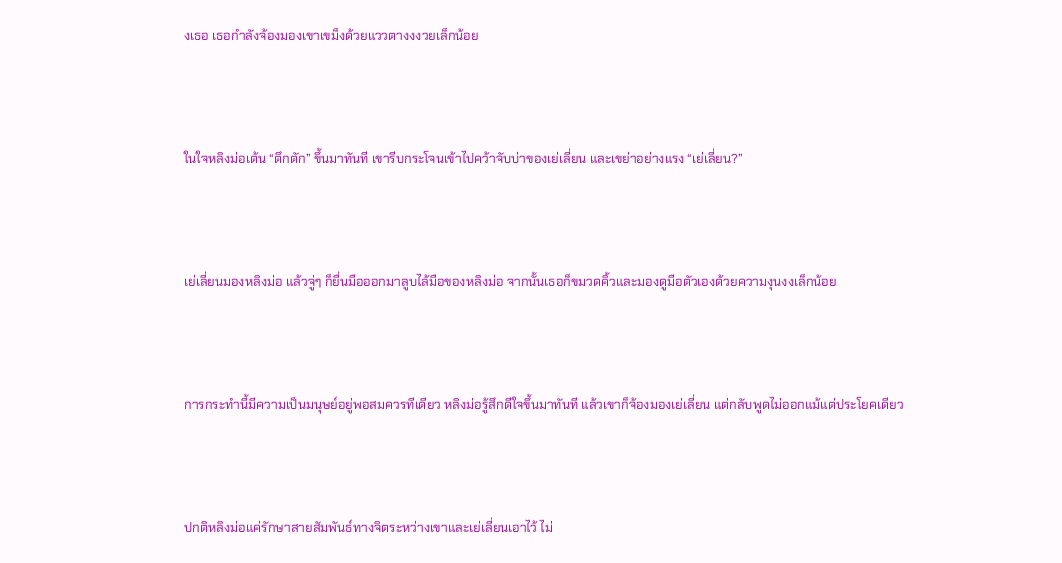งเธอ เธอกำลังจ้องมองเขาเขม็งด้วยแววตางงงวยเล็กน้อย



ในใจหลิงม่อเต้น “ตึกตัก” ขึ้นมาทันที เขารีบกระโจนเข้าไปคว้าจับบ่าของเย่เลี่ยน และเขย่าอย่างแรง “เย่เลี่ยน?”



เย่เลี่ยนมองหลิงม่อ แล้วจู่ๆ ก็ยื่นมือออกมาลูบไล้มือของหลิงม่อ จากนั้นเธอก็ขมวดคิ้วและมองดูมือตัวเองด้วยความงุนงงเล็กน้อย



การกระทำนี้มีความเป็นมนุษย์อยู่พอสมควรทีเดียว หลิงม่อรู้สึกดีใจขึ้นมาทันที แล้วเขาก็จ้องมองเย่เลี่ยน แต่กลับพูดไม่ออกแม้แต่ประโยคเดียว



ปกติหลิงม่อแค่รักษาสายสัมพันธ์ทางจิตระหว่างเขาและเย่เลี่ยนเอาไว้ ไม่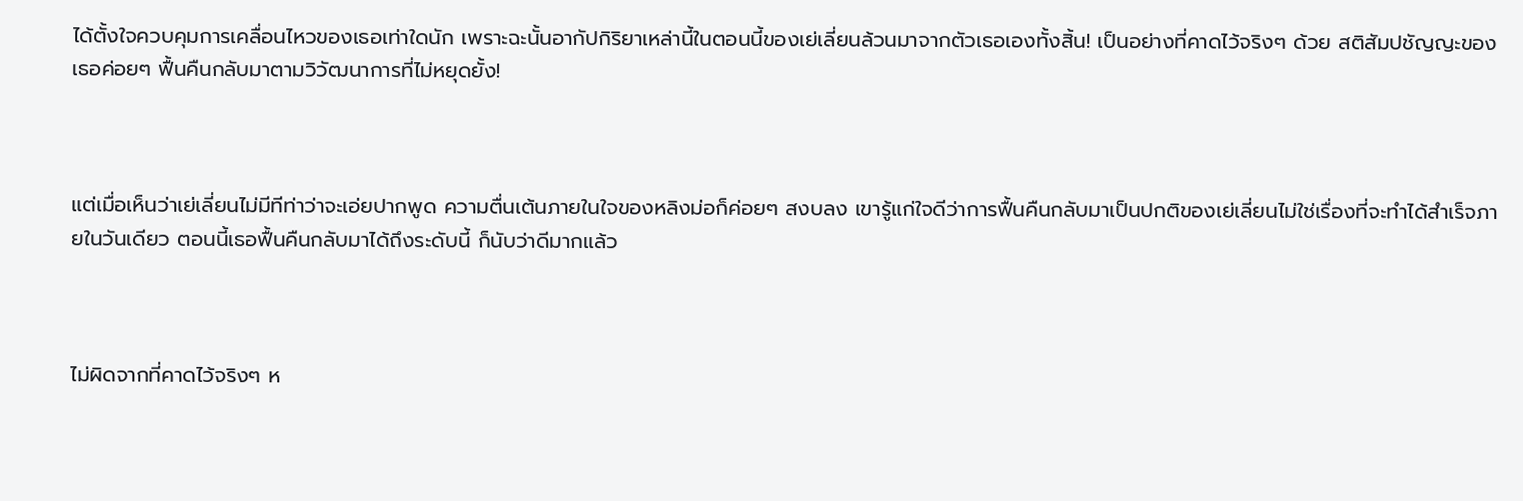ได้ตั้งใจควบคุมการเคลื่อนไหวของเธอเท่าใดนัก เพราะฉะนั้นอากัปกิริยาเหล่านี้ในตอนนี้ของเย่เลี่ยนล้วนมาจากตัวเธอเองทั้งสิ้น! เป็นอย่างที่คาดไว้จริงๆ ด้วย สติสัมปชัญญะของเธอค่อยๆ ฟื้นคืนกลับมาตามวิวัฒนาการที่ไม่หยุดยั้ง!



แต่เมื่อเห็นว่าเย่เลี่ยนไม่มีทีท่าว่าจะเอ่ยปากพูด ความตื่นเต้นภายในใจของหลิงม่อก็ค่อยๆ สงบลง เขารู้แก่ใจดีว่าการฟื้นคืนกลับมาเป็นปกติของเย่เลี่ยนไม่ใช่เรื่องที่จะทำได้สำเร็จภายในวันเดียว ตอนนี้เธอฟื้นคืนกลับมาได้ถึงระดับนี้ ก็นับว่าดีมากแล้ว



ไม่ผิดจากที่คาดไว้จริงๆ ห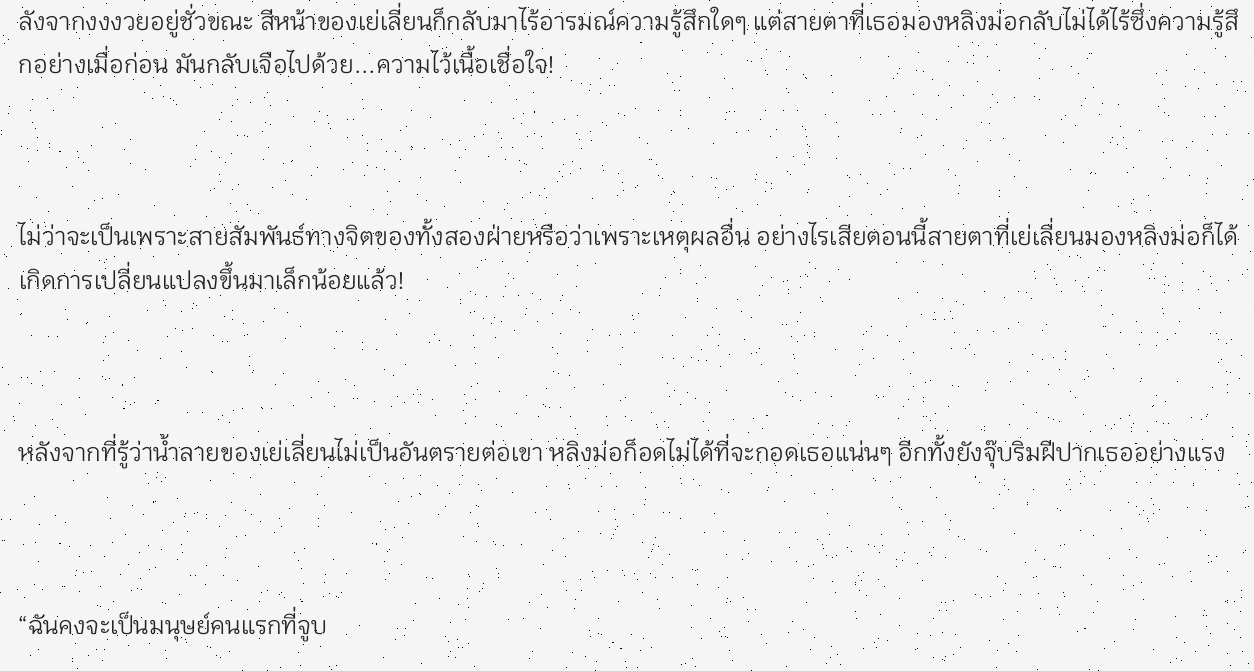ลังจากงงงวยอยู่ชั่วขณะ สีหน้าของเย่เลี่ยนก็กลับมาไร้อารมณ์ความรู้สึกใดๆ แต่สายตาที่เธอมองหลิงม่อกลับไม่ได้ไร้ซึ่งความรู้สึกอย่างเมื่อก่อน มันกลับเจือไปด้วย...ความไว้เนื้อเชื่อใจ!



ไม่ว่าจะเป็นเพราะสายสัมพันธ์ทางจิตของทั้งสองฝ่ายหรือว่าเพราะเหตุผลอื่น อย่างไรเสียตอนนี้สายตาที่เย่เลี่ยนมองหลิงม่อก็ได้เกิดการเปลี่ยนแปลงขึ้นมาเล็กน้อยแล้ว!



หลังจากที่รู้ว่าน้ำลายของเย่เลี่ยนไม่เป็นอันตรายต่อเขา หลิงม่อก็อดไม่ได้ที่จะกอดเธอแน่นๆ อีกทั้งยังจุ๊บริมฝีปากเธออย่างแรง



“ฉันคงจะเป็นมนุษย์คนแรกที่จูบ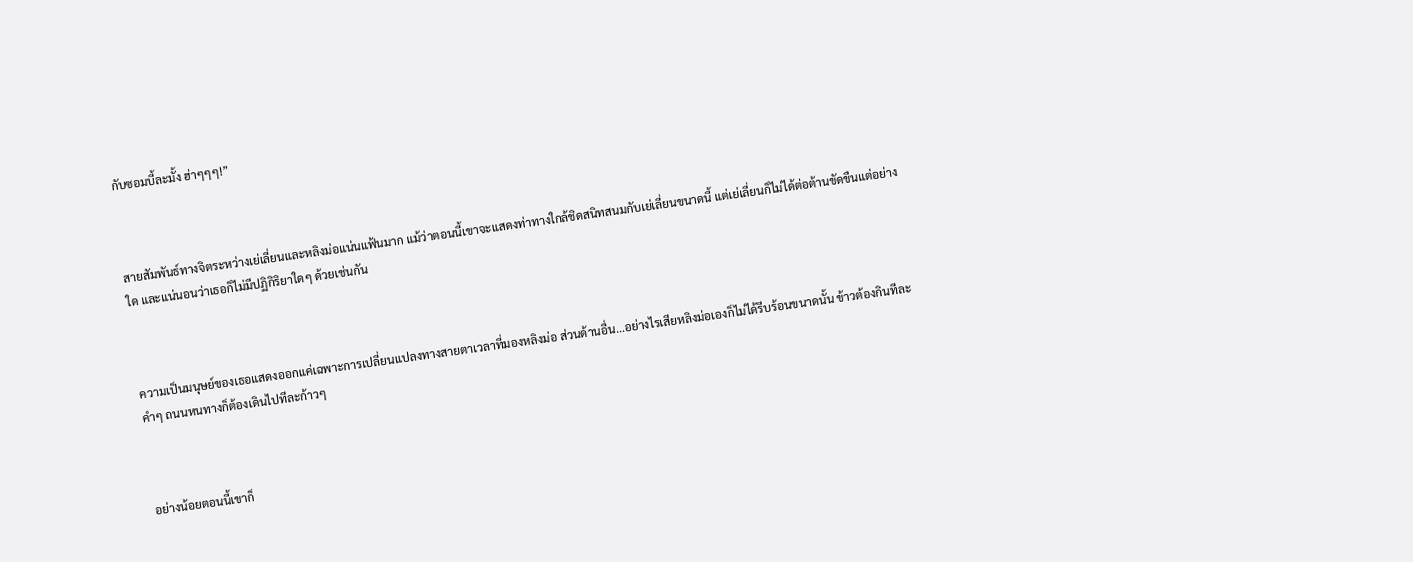กับซอมบี้ละมั้ง ฮ่าๆๆๆ!”



สายสัมพันธ์ทางจิตระหว่างเย่เลี่ยนและหลิงม่อแน่นแฟ้นมาก แม้ว่าตอนนี้เขาจะแสดงท่าทางใกล้ชิดสนิทสนมกับเย่เลี่ยนขนาดนี้ แต่เย่เลี่ยนก็ไม่ได้ต่อต้านขัดขืนแต่อย่างใด และแน่นอนว่าเธอก็ไม่มีปฏิกิริยาใดๆ ด้วยเช่นกัน



ความเป็นมนุษย์ของเธอแสดงออกแค่เฉพาะการเปลี่ยนแปลงทางสายตาเวลาที่มองหลิงม่อ ส่วนด้านอื่น...อย่างไรเสียหลิงม่อเองก็ไม่ได้รีบร้อนขนาดนั้น ข้าวต้องกินทีละคำๆ ถนนหนทางก็ต้องเดินไปทีละก้าวๆ



อย่างน้อยตอนนี้เขาก็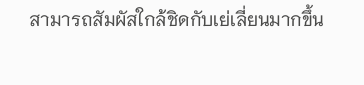สามารถสัมผัสใกล้ชิดกับเย่เลี่ยนมากขึ้น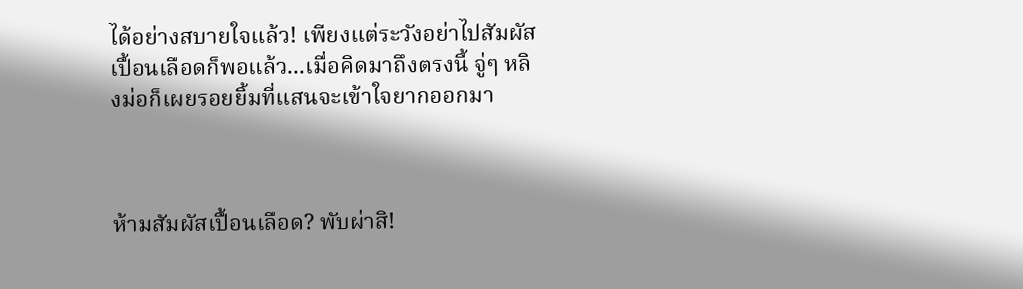ได้อย่างสบายใจแล้ว! เพียงแต่ระวังอย่าไปสัมผัสเปื้อนเลือดก็พอแล้ว...เมื่อคิดมาถึงตรงนี้ จู่ๆ หลิงม่อก็เผยรอยยิ้มที่แสนจะเข้าใจยากออกมา



ห้ามสัมผัสเปื้อนเลือด? พับผ่าสิ!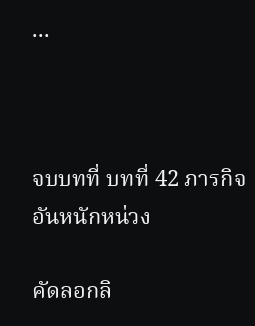...



จบบทที่ บทที่ 42 ภารกิจอันหนักหน่วง

คัดลอกลิ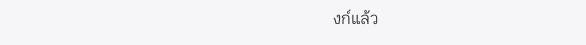งก์แล้ว